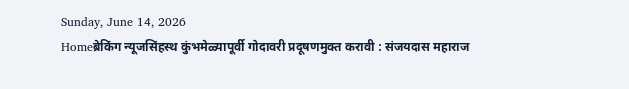Sunday, June 14, 2026
Homeब्रेकिंग न्यूजसिंहस्थ कुंभमेळ्यापूर्वी गोदावरी प्रदूषणमुक्त करावी : संजयदास महाराज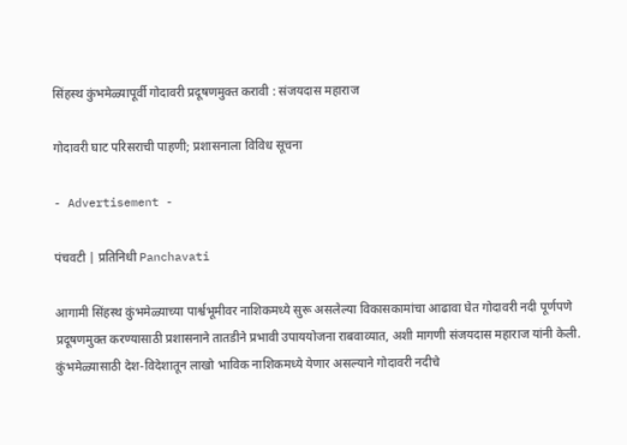सिंहस्थ कुंभमेळ्यापूर्वी गोदावरी प्रदूषणमुक्त करावी : संजयदास महाराज

गोदावरी घाट परिसराची पाहणी; प्रशासनाला विविध सूचना

- Advertisement -

पंचवटी | प्रतिनिधी Panchavati

आगामी सिंहस्थ कुंभमेळ्याच्या पार्श्वभूमीवर नाशिकमध्ये सुरू असलेल्या विकासकामांचा आढावा घेत गोदावरी नदी पूर्णपणे प्रदूषणमुक्त करण्यासाठी प्रशासनाने तातडीने प्रभावी उपाययोजना राबवाव्यात, अशी मागणी संजयदास महाराज यांनी केली. कुंभमेळ्यासाठी देश-विदेशातून लाखो भाविक नाशिकमध्ये येणार असल्याने गोदावरी नदीचे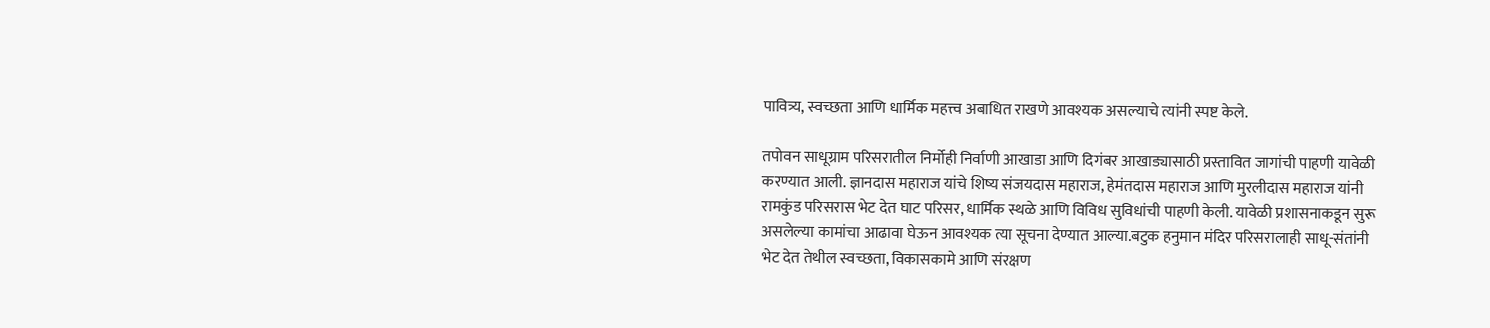पावित्र्य, स्वच्छता आणि धार्मिक महत्त्व अबाधित राखणे आवश्यक असल्याचे त्यांनी स्पष्ट केले.

तपोवन साधूग्राम परिसरातील निर्मोही निर्वाणी आखाडा आणि दिगंबर आखाड्यासाठी प्रस्तावित जागांची पाहणी यावेळी करण्यात आली. ज्ञानदास महाराज यांचे शिष्य संजयदास महाराज, हेमंतदास महाराज आणि मुरलीदास महाराज यांनी रामकुंड परिसरास भेट देत घाट परिसर, धार्मिक स्थळे आणि विविध सुविधांची पाहणी केली. यावेळी प्रशासनाकडून सुरू असलेल्या कामांचा आढावा घेऊन आवश्यक त्या सूचना देण्यात आल्या.बटुक हनुमान मंदिर परिसरालाही साधू-संतांनी भेट देत तेथील स्वच्छता, विकासकामे आणि संरक्षण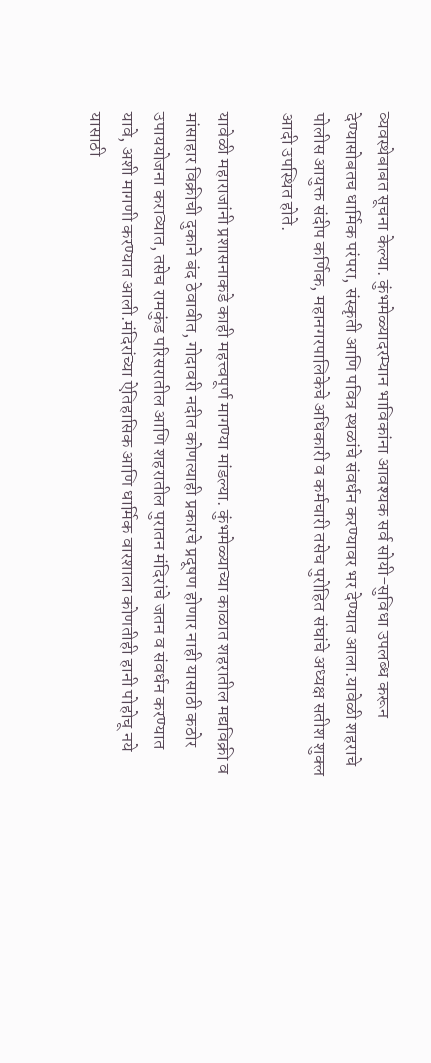व्यवस्थेबाबत सूचना केल्या. कुंभमेळ्यादरम्यान भाविकांना आवश्यक सर्व सोयी-सुविधा उपलब्ध करून देण्यासोबतच धार्मिक परंपरा, संस्कृती आणि पवित्र स्थळांचे संवर्धन करण्यावर भर देण्यात आला.यावेळी शहराचे पोलीस आयुक्त संदीप कर्णिक, महानगरपालिकेचे अधिकारी व कर्मचारी तसेच पुरोहित संघांचे अध्यक्ष सतीश शुक्ल आदी उपस्थित होते.

यावेळी महाराजांनी प्रशासनाकडे काही महत्त्वपूर्ण मागण्या मांडल्या. कुंभमेळ्याच्या काळात शहरातील मद्यविक्री व मांसाहार विक्रीची दुकाने बंद ठेवावीत, गोदावरी नदीत कोणत्याही प्रकारचे प्रदूषण होणार नाही यासाठी कठोर उपाययोजना कराव्यात, तसेच रामकुंड परिसरातील आणि शहरातील पुरातन मंदिरांचे जतन व संवर्धन करण्यात यावे, अशी मागणी करण्यात आली.मंदिरांच्या ऐतिहासिक आणि धार्मिक वारशाला कोणतीही हानी पोहोचू नये यासाठी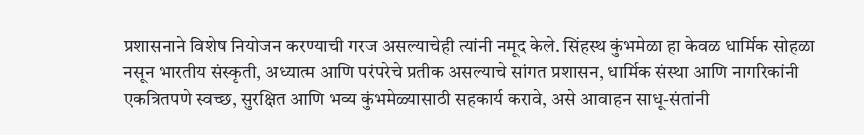प्रशासनाने विशेष नियोजन करण्याची गरज असल्याचेही त्यांनी नमूद केले. सिंहस्थ कुंभमेळा हा केवळ धार्मिक सोहळा नसून भारतीय संस्कृती, अध्यात्म आणि परंपरेचे प्रतीक असल्याचे सांगत प्रशासन, धार्मिक संस्था आणि नागरिकांनी एकत्रितपणे स्वच्छ, सुरक्षित आणि भव्य कुंभमेळ्यासाठी सहकार्य करावे, असे आवाहन साधू-संतांनी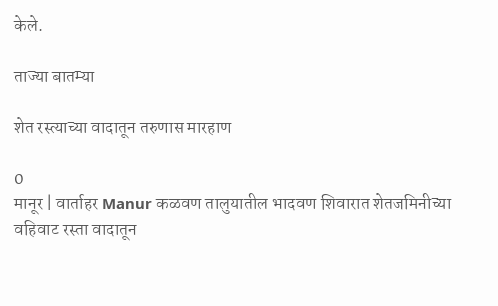केले.

ताज्या बातम्या

शेत रस्त्याच्या वादातून तरुणास मारहाण

0
मानूर | वार्ताहर Manur कळवण तालुयातील भादवण शिवारात शेतजमिनीच्या वहिवाट रस्ता वादातून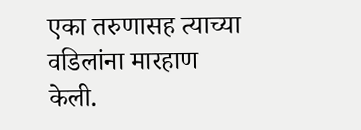एका तरुणासह त्याच्या वडिलांना मारहाण केली.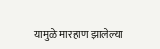यामुळे मारहाण झालेल्या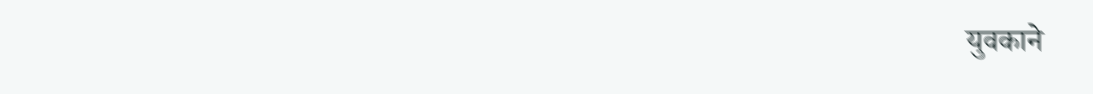युवकाने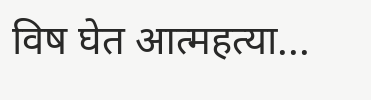विष घेत आत्महत्या...